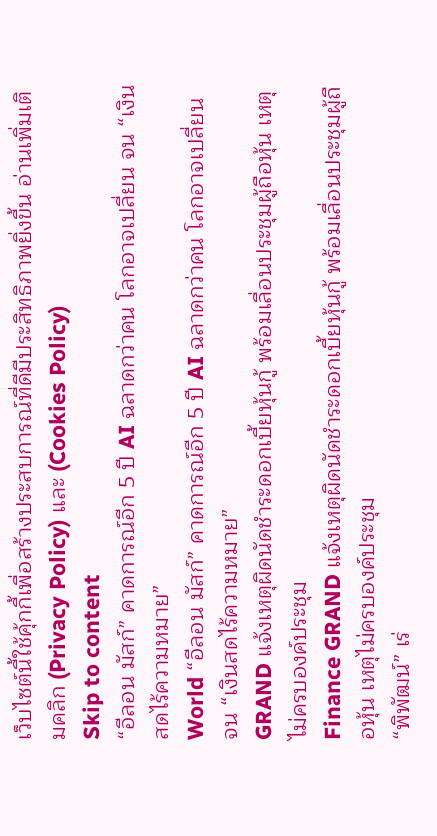เว็บไซต์นี้ใช้คุ้กกี้เพื่อสร้างประสบการณ์ที่ดีมีประสิทธิภาพยิ่งขี้น อ่านเพิ่มเติมคลิก (Privacy Policy) และ (Cookies Policy)
Skip to content
“อีลอน มัสก์” คาดการณ์อีก 5 ปี AI ฉลาดกว่าคน โลกอาจเปลี่ยน จน “เงินสดไร้ความหมาย”
World “อีลอน มัสก์” คาดการณ์อีก 5 ปี AI ฉลาดกว่าคน โลกอาจเปลี่ยน จน “เงินสดไร้ความหมาย”
GRAND แจ้งเหตุผิดนัดชำระดอกเบี้ยหุ้นกู้ พร้อมเลื่อนประชุมผู้ถือหุ้น เหตุไม่ครบองค์ประชุม
Finance GRAND แจ้งเหตุผิดนัดชำระดอกเบี้ยหุ้นกู้ พร้อมเลื่อนประชุมผู้ถือหุ้น เหตุไม่ครบองค์ประชุม
“พิพัฒน์” เร่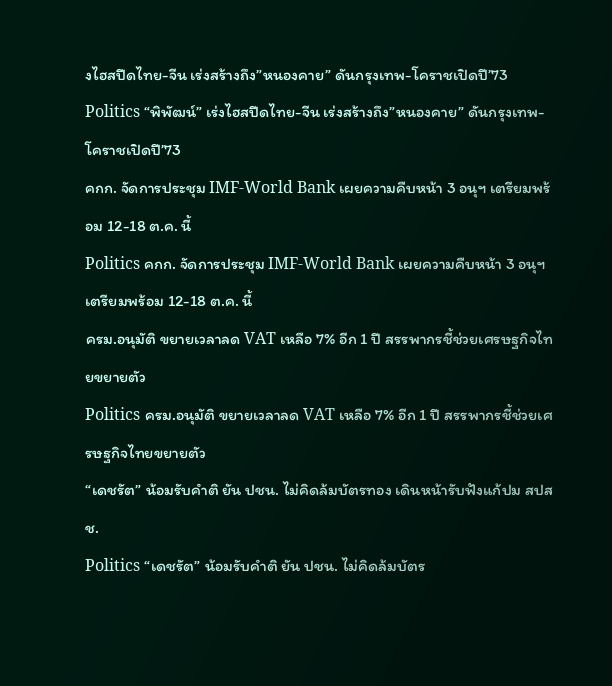งไฮสปีดไทย-จีน เร่งสร้างถึง”หนองคาย” ดันกรุงเทพ-โคราชเปิดปี’73
Politics “พิพัฒน์” เร่งไฮสปีดไทย-จีน เร่งสร้างถึง”หนองคาย” ดันกรุงเทพ-โคราชเปิดปี’73
คกก. จัดการประชุม IMF-World Bank เผยความคืบหน้า 3 อนุฯ เตรียมพร้อม 12-18 ต.ค. นี้
Politics คกก. จัดการประชุม IMF-World Bank เผยความคืบหน้า 3 อนุฯ เตรียมพร้อม 12-18 ต.ค. นี้
ครม.อนุมัติ ขยายเวลาลด VAT เหลือ 7% อีก 1 ปี สรรพากรชี้ช่วยเศรษฐกิจไทยขยายตัว
Politics ครม.อนุมัติ ขยายเวลาลด VAT เหลือ 7% อีก 1 ปี สรรพากรชี้ช่วยเศรษฐกิจไทยขยายตัว
“เดชรัต” น้อมรับคำติ ยัน ปชน. ไม่คิดล้มบัตรทอง เดินหน้ารับฟังแก้ปม สปสช.
Politics “เดชรัต” น้อมรับคำติ ยัน ปชน. ไม่คิดล้มบัตร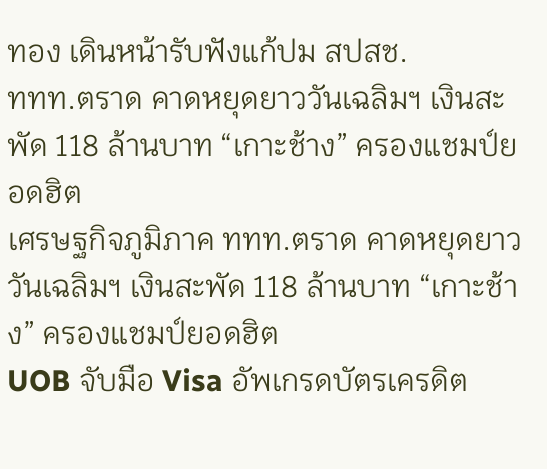ทอง เดินหน้ารับฟังแก้ปม สปสช.
ททท.ตราด คาดหยุดยาววันเฉลิมฯ เงินสะพัด 118 ล้านบาท “เกาะช้าง” ครองแชมป์ยอดฮิต
เศรษฐกิจภูมิภาค ททท.ตราด คาดหยุดยาววันเฉลิมฯ เงินสะพัด 118 ล้านบาท “เกาะช้าง” ครองแชมป์ยอดฮิต
UOB จับมือ Visa อัพเกรดบัตรเครดิต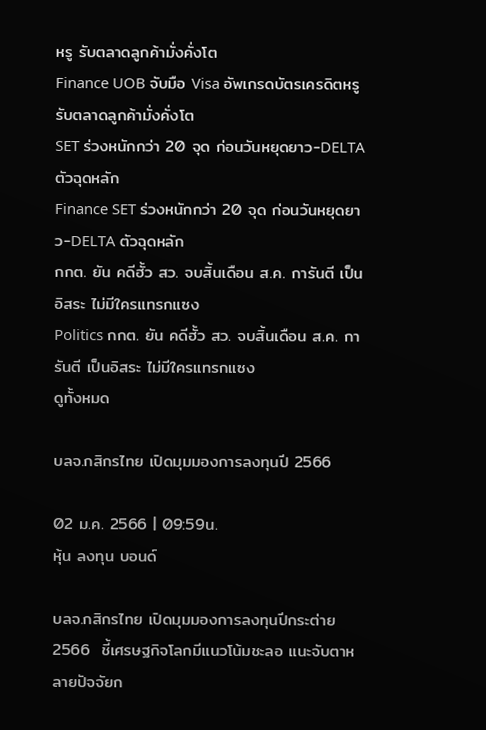หรู รับตลาดลูกค้ามั่งคั่งโต
Finance UOB จับมือ Visa อัพเกรดบัตรเครดิตหรู รับตลาดลูกค้ามั่งคั่งโต
SET ร่วงหนักกว่า 20 จุด ก่อนวันหยุดยาว-DELTA ตัวฉุดหลัก
Finance SET ร่วงหนักกว่า 20 จุด ก่อนวันหยุดยาว-DELTA ตัวฉุดหลัก
กกต. ยัน คดีฮั้ว สว. จบสิ้นเดือน ส.ค. การันตี เป็นอิสระ ไม่มีใครแทรกแซง
Politics กกต. ยัน คดีฮั้ว สว. จบสิ้นเดือน ส.ค. การันตี เป็นอิสระ ไม่มีใครแทรกแซง
ดูทั้งหมด

บลจ.กสิกรไทย เปิดมุมมองการลงทุนปี 2566

02 ม.ค. 2566 | 09:59น.
หุ้น ลงทุน บอนด์

บลจ.กสิกรไทย เปิดมุมมองการลงทุนปีกระต่าย 2566  ชี้เศรษฐกิจโลกมีแนวโน้มชะลอ แนะจับตาหลายปัจจัยก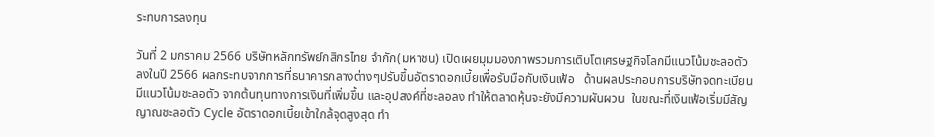ระทบการลงทุน

วันที่ 2 มกราคม 2566 บริษัทหลักทรัพย์กสิกรไทย จำกัก(มหาชน) เปิดเผยมุมมองภาพรวมการเติบโตเศรษฐกิจโลกมีแนวโน้มชะลอตัวลงในปี 2566 ผลกระทบจากการที่ธนาคารกลางต่างๆปรับขึ้นอัตราดอกเบี้ยเพื่อรับมือกับเงินเฟ้อ   ด้านผลประกอบการบริษัทจดทะเบียนมีแนวโน้มชะลอตัว จากต้นทุนทางการเงินที่เพิ่มขึ้น และอุปสงค์ที่ชะลอลง ทำให้ตลาดหุ้นจะยังมีความผันผวน  ในขณะที่เงินเฟ้อเริ่มมีสัญญาณชะลอตัว Cycle อัตราดอกเบี้ยเข้าใกล้จุดสูงสุด ทำ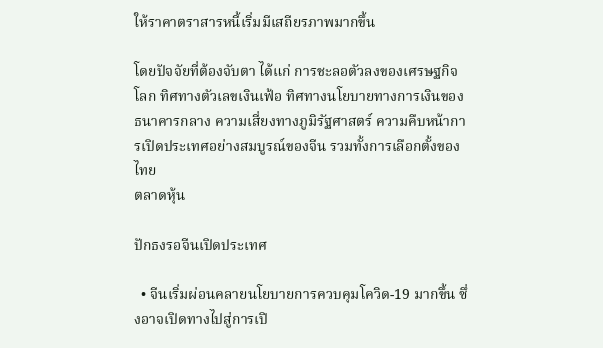ให้ราคาตราสารหนี้เริ่มมีเสถียรภาพมากขึ้น

โดยปัจจัยที่ต้องจับตา ได้แก่ การชะลอตัวลงของเศรษฐกิจโลก ทิศทางตัวเลขเงินเฟ้อ ทิศทางนโยบายทางการเงินของธนาคารกลาง ความเสี่ยงทางภูมิรัฐศาสตร์ ความคืบหน้าการเปิดประเทศอย่างสมบูรณ์ของจีน รวมทั้งการเลือกตั้งของไทย
ตลาดหุ้น

ปักธงรอจีนเปิดประเทศ

  • จีนเริ่มผ่อนคลายนโยบายการควบคุมโควิด-19 มากขึ้น ซึ่งอาจเปิดทางไปสู่การเปิ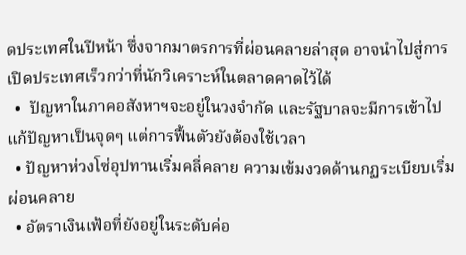ดประเทศในปีหน้า ซึ่งจากมาตรการที่ผ่อนคลายล่าสุด อาจนำไปสู่การเปิดประเทศเร็วกว่าที่นักวิเคราะห์ในตลาดคาดไว้ได้
  •  ปัญหาในภาคอสังหาฯจะอยู่ในวงจำกัด และรัฐบาลจะมีการเข้าไปแก้ปัญหาเป็นจุดๆ แต่การฟื้นตัวยังต้องใช้เวลา
  • ปัญหาห่วงโซ่อุปทานเริ่มคลี่คลาย ความเข้มงวดด้านกฏระเบียบเริ่มผ่อนคลาย
  • อัตราเงินเฟ้อที่ยังอยู่ในระดับค่อ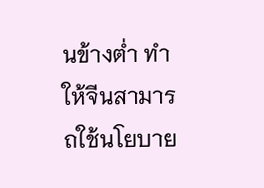นข้างต่ำ ทำให้จีนสามารถใช้นโยบาย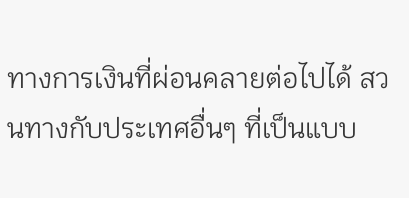ทางการเงินที่ผ่อนคลายต่อไปได้ สวนทางกับประเทศอื่นๆ ที่เป็นแบบ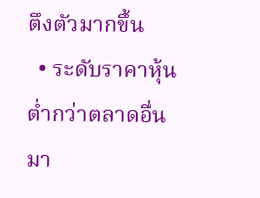ตึงตัวมากขึ้น
  • ระดับราคาหุ้นต่ำกว่าตลาดอื่นมา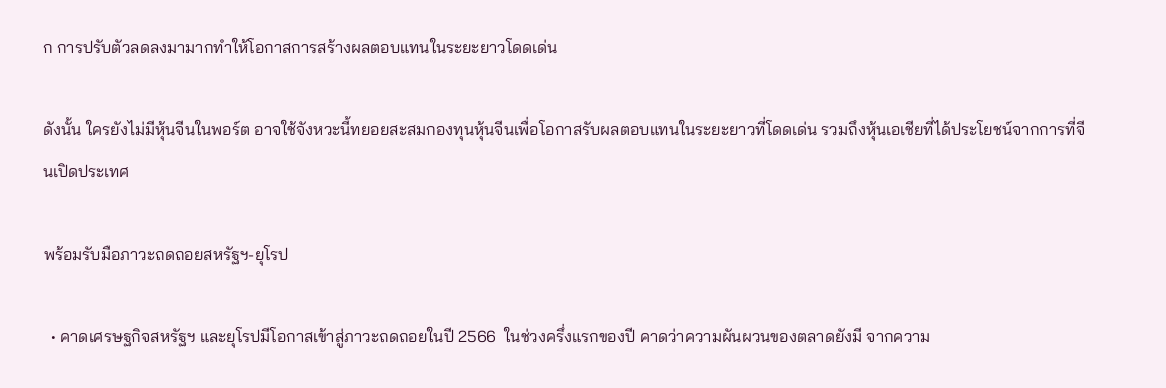ก การปรับตัวลดลงมามากทำให้โอกาสการสร้างผลตอบแทนในระยะยาวโดดเด่น

ดังนั้น ใครยังไม่มีหุ้นจีนในพอร์ต อาจใช้จังหวะนี้ทยอยสะสมกองทุนหุ้นจีนเพื่อโอกาสรับผลตอบแทนในระยะยาวที่โดดเด่น รวมถึงหุ้นเอเชียที่ได้ประโยชน์จากการที่จีนเปิดประเทศ

พร้อมรับมือภาวะถดถอยสหรัฐฯ-ยุโรป

  • คาดเศรษฐกิจสหรัฐฯ และยุโรปมีโอกาสเข้าสู่ภาวะถดถอยในปี 2566  ในช่วงครึ่งแรกของปี คาดว่าความผันผวนของตลาดยังมี จากความ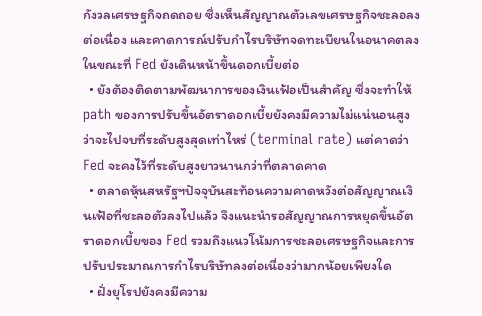กังวลเศรษฐกิจถดถอย ซึ่งเห็นสัญญาณตัวเลขเศรษฐกิจชะลอลงต่อเนื่อง และคาดการณ์ปรับกำไรบริษัทจดทะเบียนในอนาคตลง ในขณะที่ Fed ยังเดินหน้าขึ้นดอกเบี้ยต่อ
  • ยังต้องติดตามพัฒนาการของเงินเฟ้อเป็นสำคัญ ซึ่งจะทำให้ path ของการปรับขึ้นอัตราดอกเบี้ยยังคงมีความไม่แน่นอนสูง ว่าจะไปจบที่ระดับสูงสุดเท่าไหร่ (terminal rate) แต่คาดว่า Fed จะคงไว้ที่ระดับสูงยาวนานกว่าที่ตลาดคาด
  • ตลาดหุ้นสหรัฐฯปัจจุบันสะท้อนความคาดหวังต่อสัญญาณเงินเฟ้อที่ชะลอตัวลงไปแล้ว จึงแนะนำรอสัญญาณการหยุดขึ้นอัตราดอกเบี้ยของ Fed รวมถึงแนวโน้มการชะลอเศรษฐกิจและการปรับประมาณการกำไรบริษัทลงต่อเนื่องว่ามากน้อยเพียงใด
  • ฝั่งยุโรปยังคงมีความ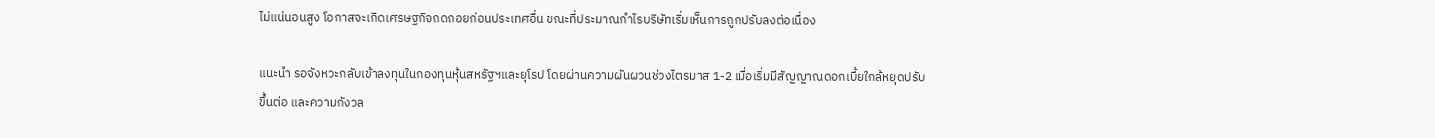ไม่แน่นอนสูง โอกาสจะเกิดเศรษฐกิจถดถอยก่อนประเทศอื่น ขณะที่ประมาณกำไรบริษัทเริ่มเห็นการถูกปรับลงต่อเนื่อง

แนะนำ รอจังหวะกลับเข้าลงทุนในกองทุนหุ้นสหรัฐฯและยุโรป โดยผ่านความผันผวนช่วงไตรมาส 1-2 เมื่อเริ่มมีสัญญาณดอกเบี้ยใกล้หยุดปรับขึ้นต่อ และความกังวล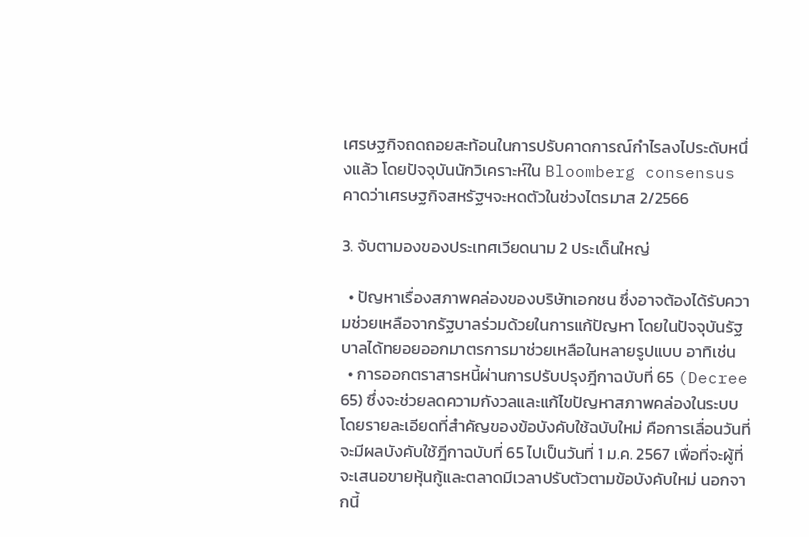เศรษฐกิจถดถอยสะท้อนในการปรับคาดการณ์กำไรลงไประดับหนึ่งแล้ว โดยปัจจุบันนักวิเคราะห์ใน Bloomberg consensus คาดว่าเศรษฐกิจสหรัฐฯจะหดตัวในช่วงไตรมาส 2/2566

3. จับตามองของประเทศเวียดนาม 2 ประเด็นใหญ่

  • ปัญหาเรื่องสภาพคล่องของบริษัทเอกชน ซึ่งอาจต้องได้รับความช่วยเหลือจากรัฐบาลร่วมด้วยในการแก้ปัญหา โดยในปัจจุบันรัฐบาลได้ทยอยออกมาตรการมาช่วยเหลือในหลายรูปแบบ อาทิเช่น
  • การออกตราสารหนี้ผ่านการปรับปรุงฎีกาฉบับที่ 65 (Decree 65) ซึ่งจะช่วยลดความกังวลและแก้ไขปัญหาสภาพคล่องในระบบ โดยรายละเอียดที่สำคัญของข้อบังคับใช้ฉบับใหม่ คือการเลื่อนวันที่จะมีผลบังคับใช้ฎีกาฉบับที่ 65 ไปเป็นวันที่ 1 ม.ค. 2567 เพื่อที่จะผู้ที่จะเสนอขายหุ้นกู้และตลาดมีเวลาปรับตัวตามข้อบังคับใหม่ นอกจากนี้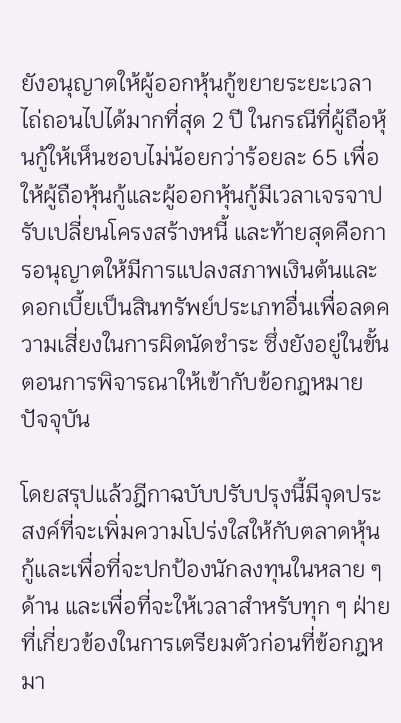ยังอนุญาตให้ผู้ออกหุ้นกู้ขยายระยะเวลาไถ่ถอนไปได้มากที่สุด 2 ปี ในกรณีที่ผู้ถือหุ้นกู้ให้เห็นชอบไม่น้อยกว่าร้อยละ 65 เพื่อให้ผู้ถือหุ้นกู้และผู้ออกหุ้นกู้มีเวลาเจรจาปรับเปลี่ยนโครงสร้างหนี้ และท้ายสุดคือการอนุญาตให้มีการแปลงสภาพเงินต้นและดอกเบี้ยเป็นสินทรัพย์ประเภทอื่นเพื่อลดความเสี่ยงในการผิดนัดชำระ ซึ่งยังอยู่ในขั้นตอนการพิจารณาให้เข้ากับข้อกฎหมายปัจจุบัน

โดยสรุปแล้วฎีกาฉบับปรับปรุงนี้มีจุดประสงค์ที่จะเพิ่มความโปร่งใสให้กับตลาดหุ้นกู้และเพื่อที่จะปกป้องนักลงทุนในหลาย ๆ ด้าน และเพื่อที่จะให้เวลาสำหรับทุก ๆ ฝ่ายที่เกี่ยวข้องในการเตรียมตัวก่อนที่ข้อกฎหมา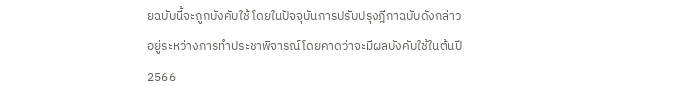ยฉบับนี้จะถูกบังคับใช้ โดยในปัจจุบันการปรับปรุงฎีกาฉบับดังกล่าวอยู่ระหว่างการทำประชาพิจารณ์โดยคาดว่าจะมีผลบังคับใช้ในต้นปี 2566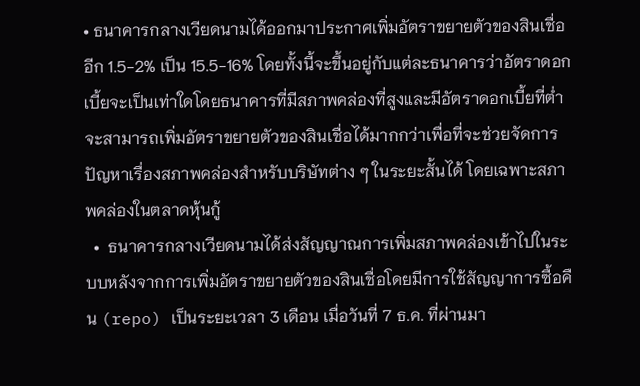• ธนาคารกลางเวียดนามได้ออกมาประกาศเพิ่มอัตราขยายตัวของสินเชื่ออีก 1.5-2% เป็น 15.5-16% โดยทั้งนี้จะขึ้นอยู่กับแต่ละธนาคารว่าอัตราดอกเบี้ยจะเป็นเท่าใดโดยธนาคารที่มีสภาพคล่องที่สูงและมีอัตราดอกเบี้ยที่ต่ำจะสามารถเพิ่มอัตราขยายตัวของสินเชื่อได้มากกว่าเพื่อที่จะช่วยจัดการปัญหาเรื่องสภาพคล่องสำหรับบริษัทต่าง ๆ ในระยะสั้นได้ โดยเฉพาะสภาพคล่องในตลาดหุ้นกู้
  •  ธนาคารกลางเวียดนามได้ส่งสัญญาณการเพิ่มสภาพคล่องเข้าไปในระบบหลังจากการเพิ่มอัตราขยายตัวของสินเชื่อโดยมีการใช้สัญญาการซื้อคืน (repo) เป็นระยะเวลา 3 เดือน เมื่อวันที่ 7 ธ.ค. ที่ผ่านมา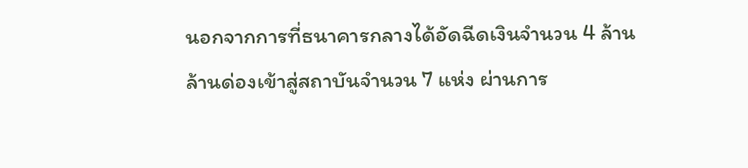นอกจากการที่ธนาคารกลางได้อัดฉีดเงินจำนวน 4 ล้านล้านด่องเข้าสู่สถาบันจำนวน 7 แห่ง ผ่านการ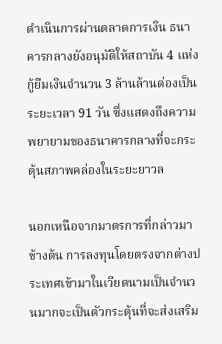ดำเนินการผ่านตลาดการเงิน ธนาคารกลางยังอนุมัติให้สถาบัน 4 แห่งกู้ยืมเงินจำนวน 3 ล้านล้านด่องเป็นระยะเวลา 91 วัน ซึ่งแสดงถึงความพยายามของธนาคารกลางที่จะกระตุ้นสภาพคล่องในระยะยาวล

นอกเหนือจากมาตรการที่กล่าวมาข้างต้น การลงทุนโดยตรงจากต่างประเทศเข้ามาในเวียดนามเป็นจำนวนมากจะเป็นตัวกระตุ้นที่จะส่งเสริม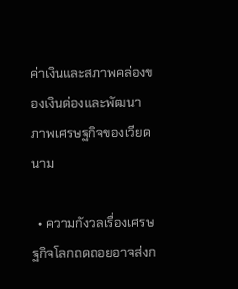ค่าเงินและสภาพคล่องของเงินด่องและพัฒนาภาพเศรษฐกิจของเวียดนาม

  • ความกังวลเรื่องเศรษฐกิจโลกถดถอยอาจส่งก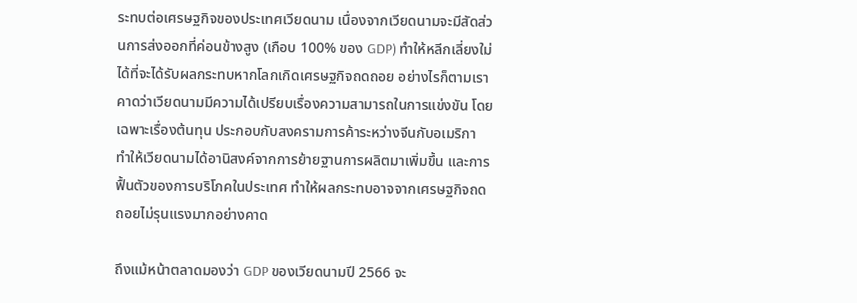ระทบต่อเศรษฐกิจของประเทศเวียดนาม เนื่องจากเวียดนามจะมีสัดส่วนการส่งออกที่ค่อนข้างสูง (เกือบ 100% ของ GDP) ทำให้หลีกเลี่ยงใม่ได้ที่จะได้รับผลกระทบหากโลกเกิดเศรษฐกิจถดถอย อย่างไรก็ตามเราคาดว่าเวียดนามมีความได้เปรียบเรื่องความสามารถในการแข่งขัน โดยเฉพาะเรื่องต้นทุน ประกอบกับสงครามการค้าระหว่างจีนกับอเมริกา ทำให้เวียดนามได้อานิสงค์จากการย้ายฐานการผลิตมาเพิ่มขึ้น และการฟื้นตัวของการบริโภคในประเทศ ทำให้ผลกระทบอาจจากเศรษฐกิจถดถอยไม่รุนแรงมากอย่างคาด

ถึงแม้หน้าตลาดมองว่า GDP ของเวียดนามปี 2566 จะ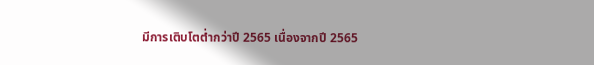มีการเติบโตต่ำกว่าปี 2565 เนื่องจากปี 2565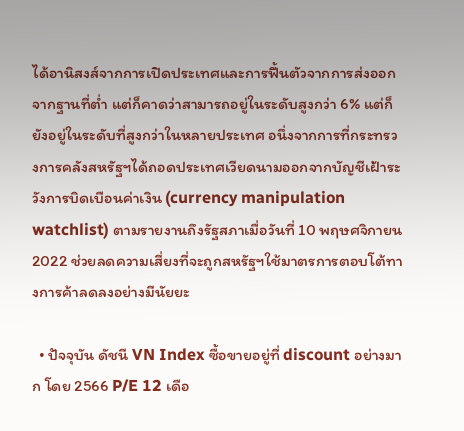ได้อานิสงส์จากการเปิดประเทศและการฟื้นตัวจากการส่งออกจากฐานที่ต่ำ แต่ก็คาดว่าสามารถอยู่ในระดับสูงกว่า 6% แต่ก็ยังอยู่ในระดับที่สูงกว่าในหลายประเทศ อนึ่งจากการที่กระทรวงการคลังสหรัฐฯได้ถอดประเทศเวียดนามออกจากบัญชีเฝ้าระวังการบิดเบือนค่าเงิน (currency manipulation watchlist) ตามรายงานถึงรัฐสภาเมื่อวันที่ 10 พฤษศจิกายน 2022 ช่วยลดความเสี่ยงที่จะถูกสหรัฐฯใช้มาตรการตอบโต้ทางการค้าลดลงอย่างมีนัยยะ

  • ปัจจุบัน ดัชนี VN Index ซื้อขายอยู่ที่ discount อย่างมาก โดย 2566 P/E 12 เดือ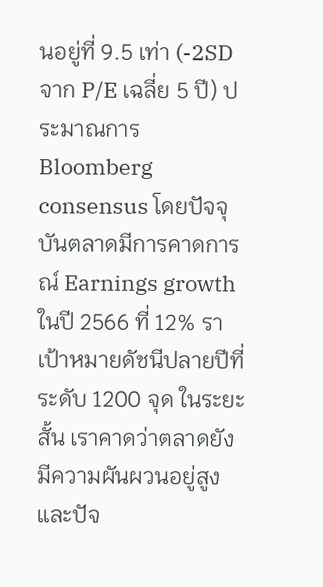นอยู่ที่ 9.5 เท่า (-2SD จาก P/E เฉลี่ย 5 ปี) ประมาณการ Bloomberg consensus โดยปัจจุบันตลาดมีการคาดการณ์ Earnings growth ในปี 2566 ที่ 12% ราเป้าหมายดัชนีปลายปีที่ระดับ 1200 จุด ในระยะสั้น เราคาดว่าตลาดยังมีความผันผวนอยู่สูง และปัจ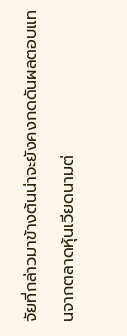จัยที่กล่าวมาข้างต้นน่าจะยังคงกดดันผลตอบแทนจากตลาดหุ้นเวียดนามต่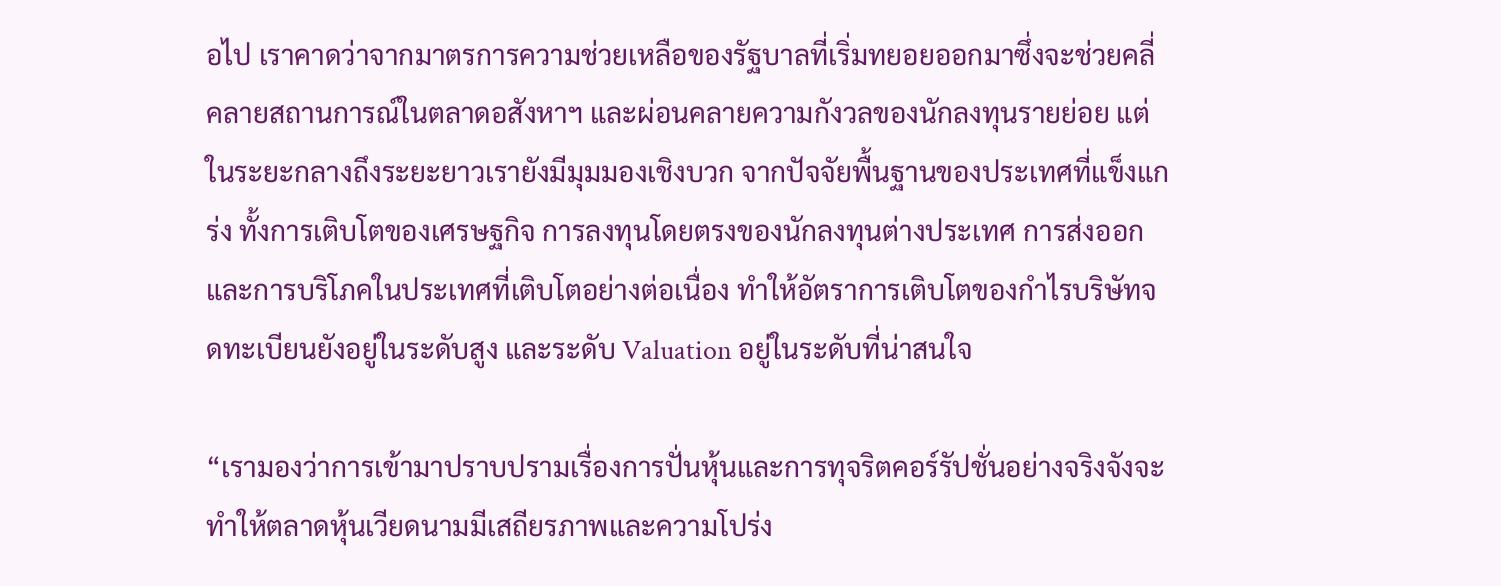อไป เราคาดว่าจากมาตรการความช่วยเหลือของรัฐบาลที่เริ่มทยอยออกมาซึ่งจะช่วยคลี่คลายสถานการณ์ในตลาดอสังหาฯ และผ่อนคลายความกังวลของนักลงทุนรายย่อย แต่ในระยะกลางถึงระยะยาวเรายังมีมุมมองเชิงบวก จากปัจจัยพื้นฐานของประเทศที่แข็งแกร่ง ทั้งการเติบโตของเศรษฐกิจ การลงทุนโดยตรงของนักลงทุนต่างประเทศ การส่งออก และการบริโภคในประเทศที่เติบโตอย่างต่อเนื่อง ทำให้อัตราการเติบโตของกำไรบริษัทจดทะเบียนยังอยู่ในระดับสูง และระดับ Valuation อยู่ในระดับที่น่าสนใจ

“เรามองว่าการเข้ามาปราบปรามเรื่องการปั่นหุ้นและการทุจริตคอร์รัปชั่นอย่างจริงจังจะทำให้ตลาดหุ้นเวียดนามมีเสถียรภาพและความโปร่ง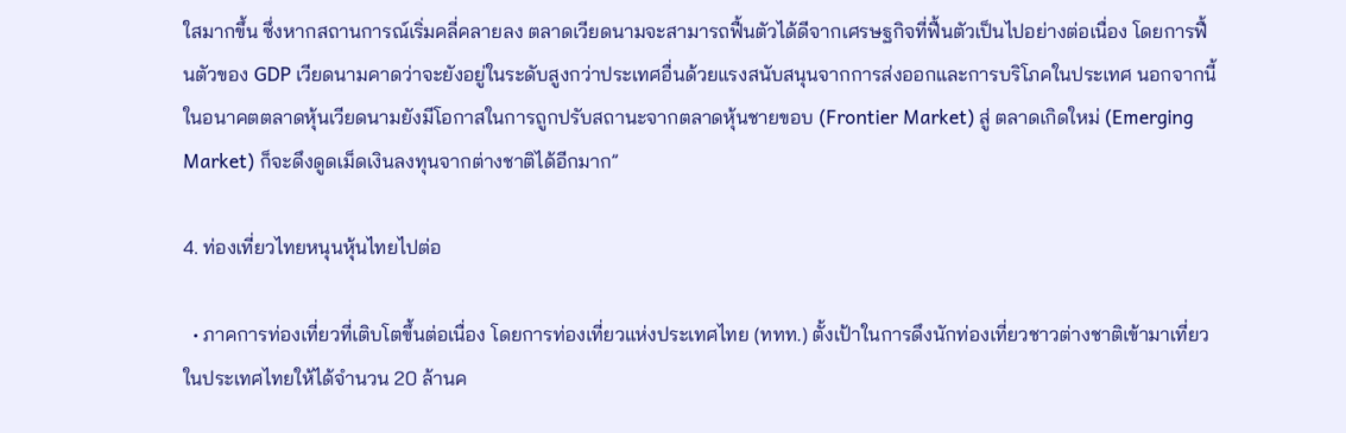ใสมากขึ้น ซึ่งหากสถานการณ์เริ่มคลี่คลายลง ตลาดเวียดนามจะสามารถฟื้นตัวได้ดีจากเศรษฐกิจที่ฟื้นตัวเป็นไปอย่างต่อเนื่อง โดยการฟื้นตัวของ GDP เวียดนามคาดว่าจะยังอยู่ในระดับสูงกว่าประเทศอื่นด้วยแรงสนับสนุนจากการส่งออกและการบริโภคในประเทศ นอกจากนี้ ในอนาคตตลาดหุ้นเวียดนามยังมีโอกาสในการถูกปรับสถานะจากตลาดหุ้นชายขอบ (Frontier Market) สู่ ตลาดเกิดใหม่ (Emerging Market) ก็จะดึงดูดเม็ดเงินลงทุนจากต่างชาติได้อีกมาก”

4. ท่องเที่ยวไทยหนุนหุ้นไทยไปต่อ

  • ภาคการท่องเที่ยวที่เติบโตขึ้นต่อเนื่อง โดยการท่องเที่ยวแห่งประเทศไทย (ททท.) ตั้งเป้าในการดึงนักท่องเที่ยวชาวต่างชาติเข้ามาเที่ยวในประเทศไทยให้ได้จำนวน 20 ล้านค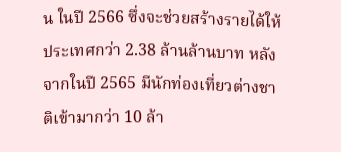น ในปี 2566 ซึ่งจะช่วยสร้างรายได้ให้ประเทศกว่า 2.38 ล้านล้านบาท หลังจากในปี 2565 มีนักท่องเที่ยวต่างชาติเข้ามากว่า 10 ล้า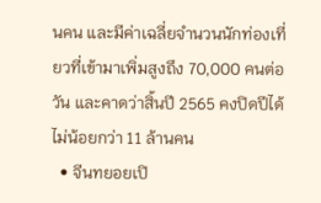นคน และมีค่าเฉลี่ยจำนวนนักท่องเที่ยวที่เข้ามาเพิ่มสูงถึง 70,000 คนต่อวัน และคาดว่าสิ้นปี 2565 คงปิดปีได้ไม่น้อยกว่า 11 ล้านคน
  • จีนทยอยเปิ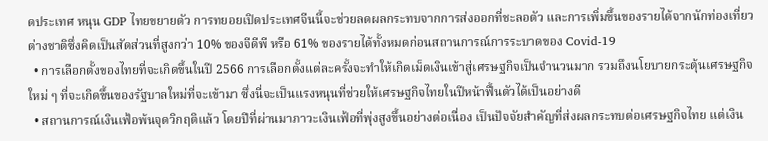ดประเทศ หนุน GDP ไทยขยายตัว การทยอยเปิดประเทศจีนนี้จะช่วยลดผลกระทบจากการส่งออกที่ชะลอตัว และการเพิ่มขึ้นของรายได้จากนักท่องเที่ยวต่างชาติซึ่งคิดเป็นสัดส่วนที่สูงกว่า 10% ของจีดีพี หรือ 61% ของรายได้ทั้งหมดก่อนสถานการณ์การระบาดของ Covid-19
  • การเลือกตั้งของไทยที่จะเกิดขึ้นในปี 2566 การเลือกตั้งแต่ละครั้งจะทำให้เกิดเม็ดเงินเข้าสู่เศรษฐกิจเป็นจำนวนมาก รวมถึงนโยบายกระตุ้นเศรษฐกิจใหม่ ๆ ที่จะเกิดขึ้นของรัฐบาลใหม่ที่จะเข้ามา ซึ่งนี่จะเป็นแรงหนุนที่ช่วยให้เศรษฐกิจไทยในปีหน้าฟื้นตัวได้เป็นอย่างดี
  • สถานการณ์เงินเฟ้อพ้นจุดวิกฤติแล้ว โดยปีที่ผ่านมาภาวะเงินเฟ้อที่พุ่งสูงขึ้นอย่างต่อเนื่อง เป็นปัจจัยสำคัญที่ส่งผลกระทบต่อเศรษฐกิจไทย แต่เงิน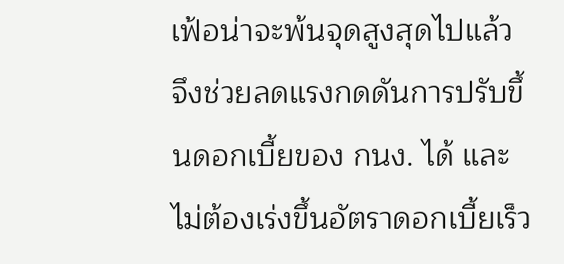เฟ้อน่าจะพ้นจุดสูงสุดไปแล้ว จึงช่วยลดแรงกดดันการปรับขึ้นดอกเบี้ยของ กนง. ได้ และไม่ต้องเร่งขึ้นอัตราดอกเบี้ยเร็ว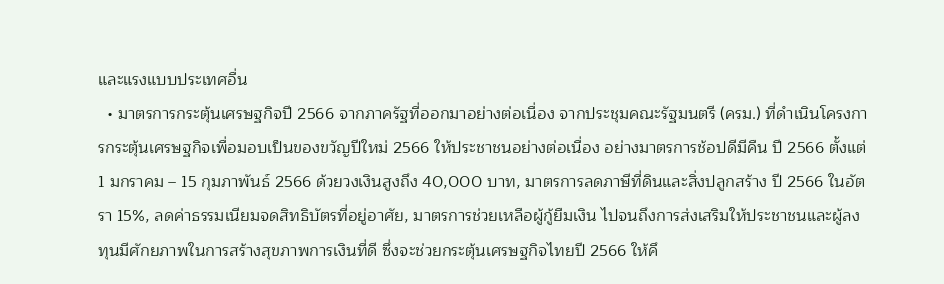และแรงแบบประเทศอื่น
  • มาตรการกระตุ้นเศรษฐกิจปี 2566 จากภาครัฐที่ออกมาอย่างต่อเนื่อง จากประชุมคณะรัฐมนตรี (ครม.) ที่ดำเนินโครงการกระตุ้นเศรษฐกิจเพื่อมอบเป็นของขวัญปีใหม่ 2566 ให้ประชาชนอย่างต่อเนื่อง อย่างมาตรการช้อปดีมีคืน ปี 2566 ตั้งแต่ 1 มกราคม – 15 กุมภาพันธ์ 2566 ด้วยวงเงินสูงถึง 40,000 บาท, มาตรการลดภาษีที่ดินและสิ่งปลูกสร้าง ปี 2566 ในอัตรา 15%, ลดค่าธรรมเนียมจดสิทธิบัตรที่อยู่อาศัย, มาตรการช่วยเหลือผู้กู้ยืมเงิน ไปจนถึงการส่งเสริมให้ประชาชนและผู้ลงทุนมีศักยภาพในการสร้างสุขภาพการเงินที่ดี ซึ่งจะช่วยกระตุ้นเศรษฐกิจไทยปี 2566 ให้คึ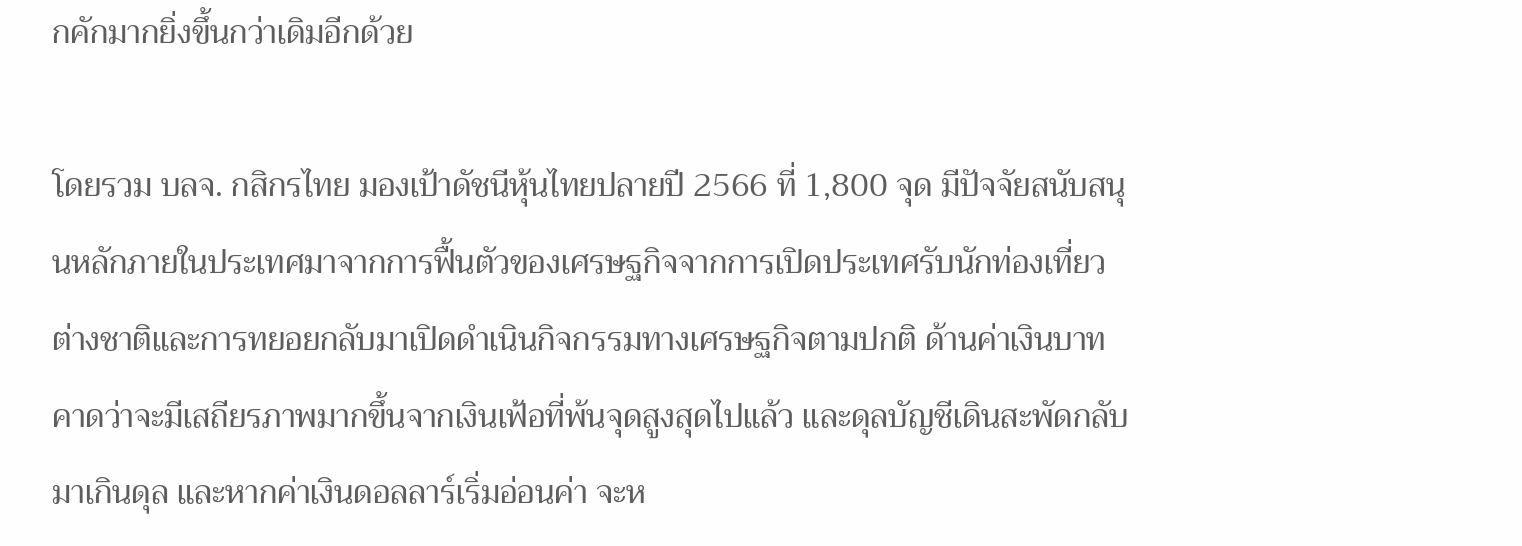กคักมากยิ่งขึ้นกว่าเดิมอีกด้วย

โดยรวม บลจ. กสิกรไทย มองเป้าดัชนีหุ้นไทยปลายปี 2566 ที่ 1,800 จุด มีปัจจัยสนับสนุนหลักภายในประเทศมาจากการฟื้นตัวของเศรษฐกิจจากการเปิดประเทศรับนักท่องเที่ยวต่างชาติและการทยอยกลับมาเปิดดำเนินกิจกรรมทางเศรษฐกิจตามปกติ ด้านค่าเงินบาทคาดว่าจะมีเสถียรภาพมากขึ้นจากเงินเฟ้อที่พ้นจุดสูงสุดไปแล้ว และดุลบัญชีเดินสะพัดกลับมาเกินดุล และหากค่าเงินดอลลาร์เริ่มอ่อนค่า จะห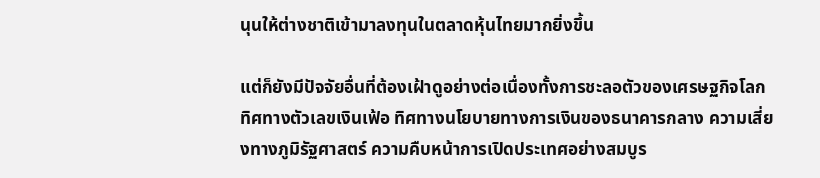นุนให้ต่างชาติเข้ามาลงทุนในตลาดหุ้นไทยมากยิ่งขึ้น

แต่ก็ยังมีปัจจัยอื่นที่ต้องเฝ้าดูอย่างต่อเนื่องทั้งการชะลอตัวของเศรษฐกิจโลก ทิศทางตัวเลขเงินเฟ้อ ทิศทางนโยบายทางการเงินของธนาคารกลาง ความเสี่ยงทางภูมิรัฐศาสตร์ ความคืบหน้าการเปิดประเทศอย่างสมบูร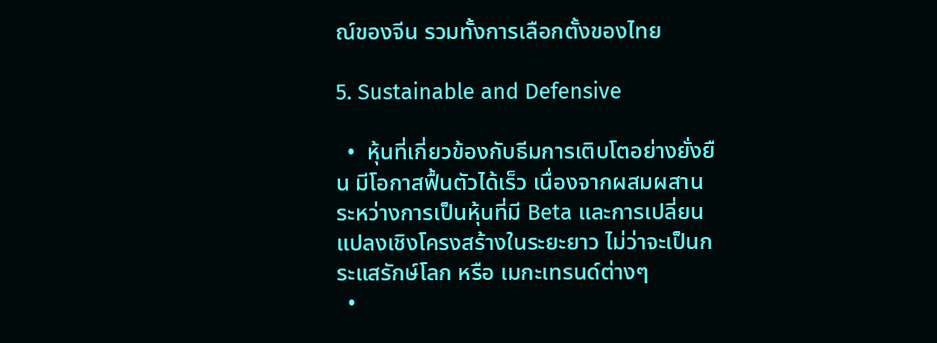ณ์ของจีน รวมทั้งการเลือกตั้งของไทย

5. Sustainable and Defensive

  •  หุ้นที่เกี่ยวข้องกับธีมการเติบโตอย่างยั่งยืน มีโอกาสฟื้นตัวได้เร็ว เนื่องจากผสมผสานระหว่างการเป็นหุ้นที่มี Beta และการเปลี่ยนแปลงเชิงโครงสร้างในระยะยาว ไม่ว่าจะเป็นกระแสรักษ์โลก หรือ เมกะเทรนด์ต่างๆ
  •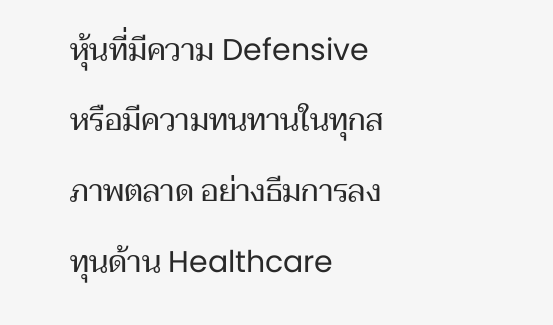หุ้นที่มีความ Defensive หรือมีความทนทานในทุกสภาพตลาด อย่างธีมการลงทุนด้าน Healthcare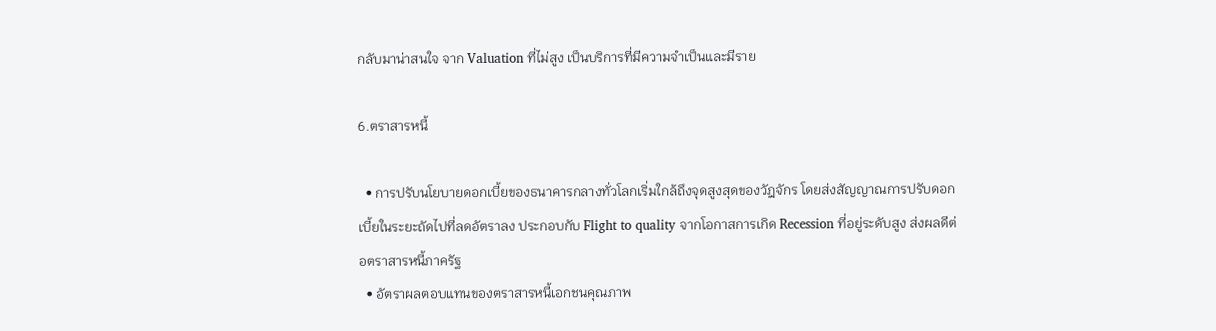กลับมาน่าสนใจ จาก Valuation ที่ไม่สูง เป็นบริการที่มีความจำเป็นและมีราย

6.ตราสารหนี้

  • การปรับนโยบายดอกเบี้ยของธนาคารกลางทั่วโลกเริ่มใกล้ถึงจุดสูงสุดของวัฎจักร โดยส่งสัญญาณการปรับดอกเบี้ยในระยะถัดไปที่ลดอัตราลง ประกอบกับ Flight to quality จากโอกาสการเกิด Recession ที่อยู่ระดับสูง ส่งผลดีต่อตราสารหนี้ภาครัฐ
  • อัตราผลตอบแทนของตราสารหนี้เอกชนคุณภาพ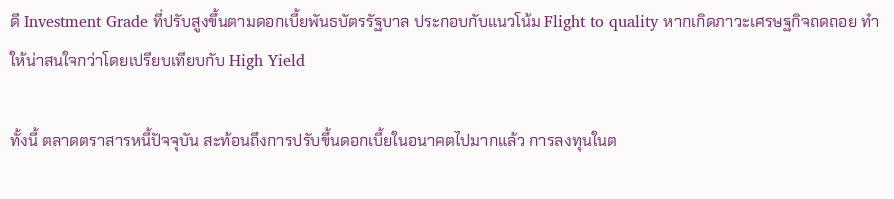ดี Investment Grade ที่ปรับสูงขึ้นตามดอกเบี้ยพันธบัตรรัฐบาล ประกอบกับแนวโน้ม Flight to quality หากเกิดภาวะเศรษฐกิจถดถอย ทำให้น่าสนใจกว่าโดยเปรียบเทียบกับ High Yield

ทั้งนี้ ตลาดตราสารหนี้ปัจจุบัน สะท้อนถึงการปรับขึ้นดอกเบี้ยในอนาคตไปมากแล้ว การลงทุนในต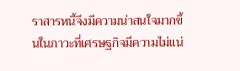ราสารหนี้จึงมีความน่าสนใจมากขึ้นในภาวะที่เศรษฐกิจมีความไม่แน่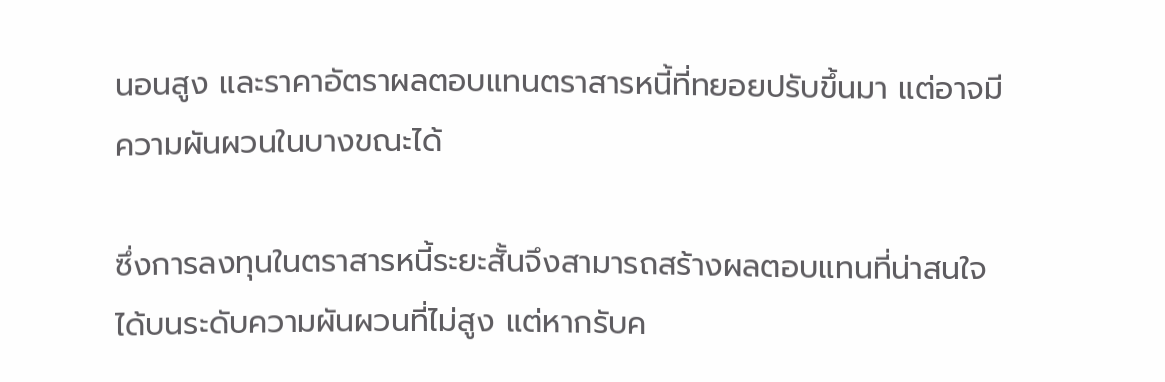นอนสูง และราคาอัตราผลตอบแทนตราสารหนี้ที่ทยอยปรับขึ้นมา แต่อาจมีความผันผวนในบางขณะได้

ซึ่งการลงทุนในตราสารหนี้ระยะสั้นจึงสามารถสร้างผลตอบแทนที่น่าสนใจได้บนระดับความผันผวนที่ไม่สูง แต่หากรับค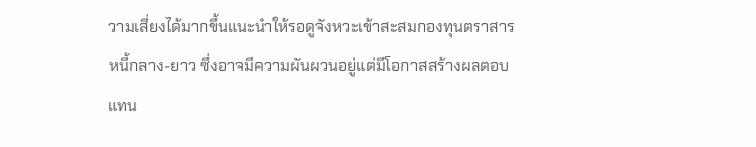วามเสี่ยงได้มากขึ้นแนะนำให้รอดูจังหวะเข้าสะสมกองทุนตราสารหนี้กลาง-ยาว ซึ่งอาจมีความผันผวนอยู่แต่มีโอกาสสร้างผลตอบแทน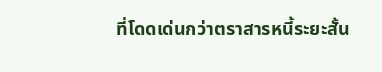ที่โดดเด่นกว่าตราสารหนี้ระยะสั้น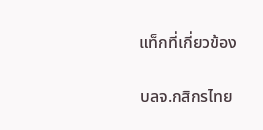แท็กที่เกี่ยวข้อง

บลจ.กสิกรไทย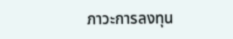ภาวะการลงทุน